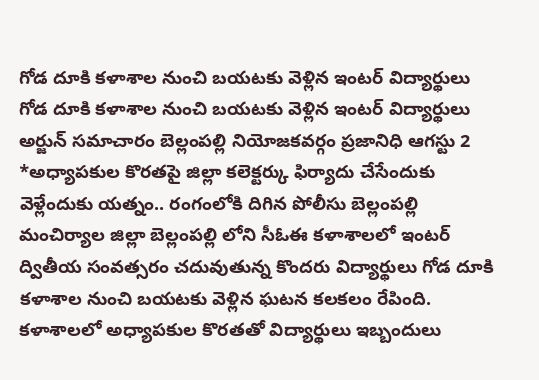గోడ దూకి కళాశాల నుంచి బయటకు వెళ్లిన ఇంటర్ విద్యార్థులు
గోడ దూకి కళాశాల నుంచి బయటకు వెళ్లిన ఇంటర్ విద్యార్థులు అర్జున్ సమాచారం బెల్లంపల్లి నియోజకవర్గం ప్రజానిధి ఆగస్టు 2 *అధ్యాపకుల కొరతపై జిల్లా కలెక్టర్కు ఫిర్యాదు చేసేందుకు వెళ్లేందుకు యత్నం.. రంగంలోకి దిగిన పోలీసు బెల్లంపల్లి మంచిర్యాల జిల్లా బెల్లంపల్లి లోని సీఓఈ కళాశాలలో ఇంటర్ ద్వితీయ సంవత్సరం చదువుతున్న కొందరు విద్యార్థులు గోడ దూకి కళాశాల నుంచి బయటకు వెళ్లిన ఘటన కలకలం రేపింది. కళాశాలలో అధ్యాపకుల కొరతతో విద్యార్థులు ఇబ్బందులు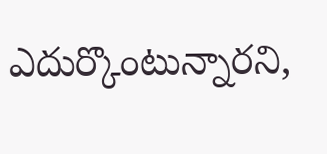ఎదుర్కొంటున్నారని,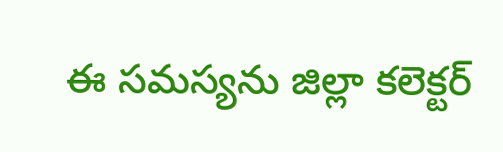ఈ సమస్యను జిల్లా కలెక్టర్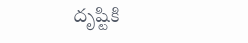దృష్టికి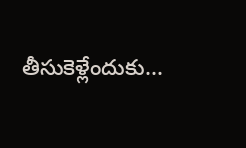తీసుకెళ్లేందుకు...